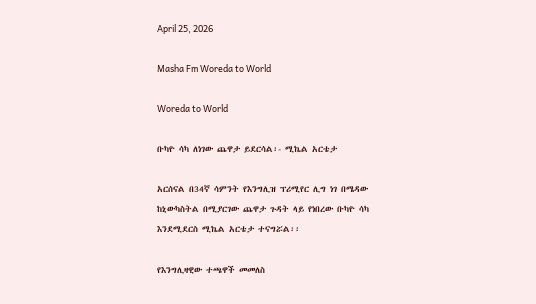April 25, 2026

Masha Fm Woreda to World

Woreda to World

ቡካዮ ሳካ ለነገው ጨዋታ ይደርሳል፡- ሚኬል አርቴታ

አርሰናል በ34ኛ ሳምንት የእንግሊዝ ፕሪሚየር ሊግ ነገ በሜዳው ከኒውካስትል በሚያርገው ጨዋታ ጉዳት ላይ የነበረው ቡካዮ ሳካ እንደሚደርስ ሚኬል አርቴታ ተናግሯል፡፡

የእንግሊዛዊው ተጫዋች መመለስ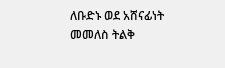ለቡድኑ ወደ አሸናፊነት መመለስ ትልቅ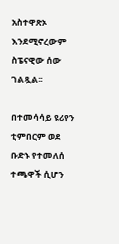አስተዋጽኦ እንደሚኖረውም ስፔናዊው ሰው ገልጿል፡፡

በተመሳሳይ ዩሪየን ቲምበርም ወደ ቡድኑ የተመለሰ ተጫዋች ሲሆን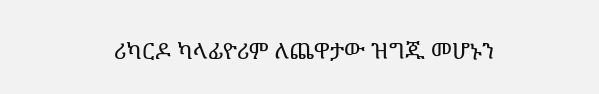ሪካርዶ ካላፊዮሪም ለጨዋታው ዝግጁ መሆኑን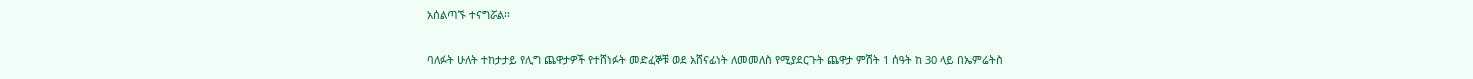አሰልጣኙ ተናግሯል፡፡

ባለፉት ሁለት ተከታታይ የሊግ ጨዋታዎች የተሸነፉት መድፈኞቹ ወደ አሸናፊነት ለመመለስ የሚያደርጉት ጨዋታ ምሽት 1 ሰዓት ከ 30 ላይ በኤምሬትስ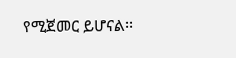የሚጀመር ይሆናል፡፡